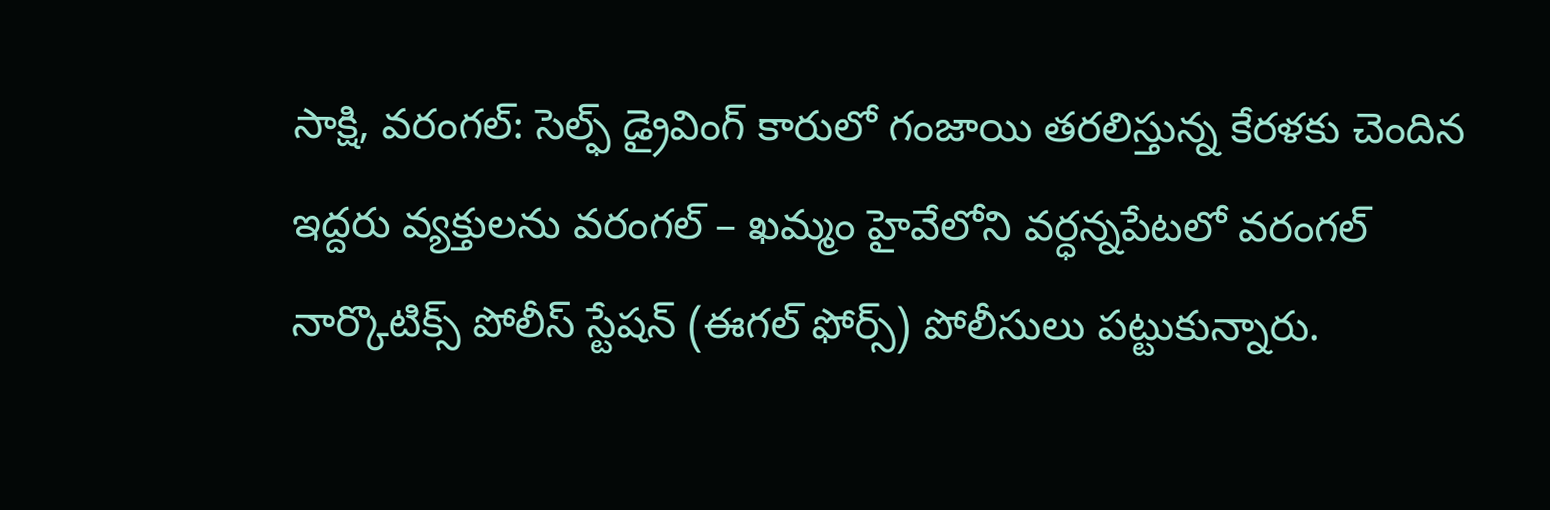సాక్షి, వరంగల్: సెల్ఫ్ డ్రైవింగ్ కారులో గంజాయి తరలిస్తున్న కేరళకు చెందిన ఇద్దరు వ్యక్తులను వరంగల్ – ఖమ్మం హైవేలోని వర్ధన్నపేటలో వరంగల్ నార్కొటిక్స్ పోలీస్ స్టేషన్ (ఈగల్ ఫోర్స్) పోలీసులు పట్టుకున్నారు.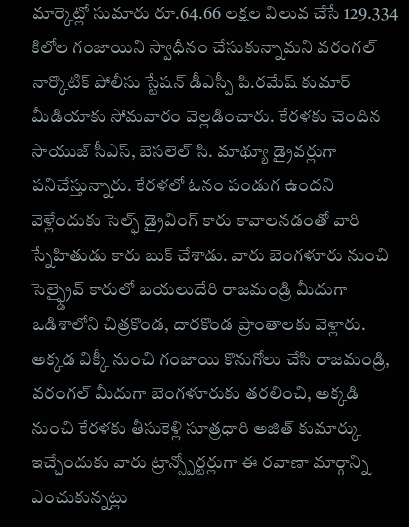మార్కెట్లో సుమారు రూ.64.66 లక్షల విలువ చేసే 129.334 కిలోల గంజాయిని స్వాధీనం చేసుకున్నామని వరంగల్ నార్కొటిక్ పోలీసు స్టేషన్ డీఎస్పీ పి.రమేష్ కుమార్ మీడియాకు సోమవారం వెల్లడించారు. కేరళకు చెందిన సాయుజ్ సీఎస్, బెసలెల్ సి. మాథ్యూ డ్రైవర్లుగా పనిచేస్తున్నారు. కేరళలో ఓనం పండుగ ఉందని వెళ్లేందుకు సెల్ఫ్ డ్రైవింగ్ కారు కావాలనడంతో వారి స్నేహితుడు కారు బుక్ చేశాడు. వారు బెంగళూరు నుంచి సెల్ఫ్డ్రైవ్ కారులో బయలుదేరి రాజమండ్రి మీదుగా ఒడిశాలోని చిత్రకొండ, దారకొండ ప్రాంతాలకు వెళ్లారు. అక్కడ విక్కీ నుంచి గంజాయి కొనుగోలు చేసి రాజమండ్రి, వరంగల్ మీదుగా బెంగళూరుకు తరలించి, అక్కడి నుంచి కేరళకు తీసుకెళ్లి సూత్రధారి అజిత్ కుమార్కు ఇచ్చేందుకు వారు ట్రాన్స్పోర్టర్లుగా ఈ రవాణా మార్గాన్ని ఎంచుకున్నట్లు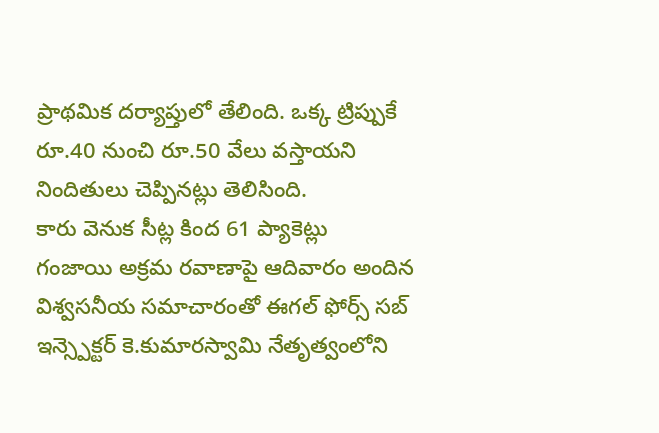ప్రాథమిక దర్యాప్తులో తేలింది. ఒక్క ట్రిప్పుకే రూ.40 నుంచి రూ.50 వేలు వస్తాయని నిందితులు చెప్పినట్లు తెలిసింది.
కారు వెనుక సీట్ల కింద 61 ప్యాకెట్లు
గంజాయి అక్రమ రవాణాపై ఆదివారం అందిన విశ్వసనీయ సమాచారంతో ఈగల్ ఫోర్స్ సబ్ ఇన్స్పెక్టర్ కె.కుమారస్వామి నేతృత్వంలోని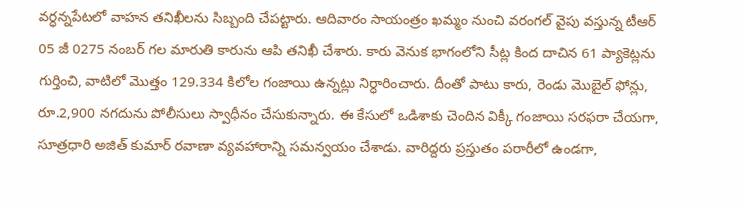వర్ధన్నపేటలో వాహన తనిఖీలను సిబ్బంది చేపట్టారు. ఆదివారం సాయంత్రం ఖమ్మం నుంచి వరంగల్ వైపు వస్తున్న టీఆర్ 05 జీ 0275 నంబర్ గల మారుతి కారును ఆపి తనిఖీ చేశారు. కారు వెనుక భాగంలోని సీట్ల కింద దాచిన 61 ప్యాకెట్లను గుర్తించి, వాటిలో మొత్తం 129.334 కిలోల గంజాయి ఉన్నట్లు నిర్ధారించారు. దీంతో పాటు కారు, రెండు మొబైల్ ఫోన్లు, రూ.2,900 నగదును పోలీసులు స్వాధీనం చేసుకున్నారు. ఈ కేసులో ఒడిశాకు చెందిన విక్కీ గంజాయి సరఫరా చేయగా, సూత్రధారి అజిత్ కుమార్ రవాణా వ్యవహారాన్ని సమన్వయం చేశాడు. వారిద్దరు ప్రస్తుతం పరారీలో ఉండగా,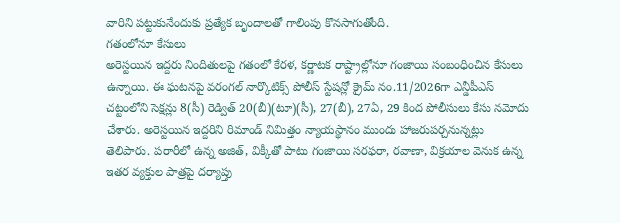వారిని పట్టుకునేందుకు ప్రత్యేక బృందాలతో గాలింపు కొనసాగుతోంది.
గతంలోనూ కేసులు
అరెస్టయిన ఇద్దరు నిందితులపై గతంలో కేరళ, కర్ణాటక రాష్ట్రాల్లోనూ గంజాయి సంబంధించిన కేసులు ఉన్నాయి. ఈ ఘటనపై వరంగల్ నార్కొటిక్స్ పోలీస్ స్టేషన్లో క్రైమ్ నం.11/2026గా ఎన్డీపీఎస్ చట్టంలోని సెక్షన్లు 8(సీ) రెడ్విత్ 20(బీ)(టూ)(సీ), 27(బీ), 27ఏ, 29 కింద పోలీసులు కేసు నమోదు చేశారు. అరెస్టయిన ఇద్దరిని రిమాండ్ నిమిత్తం న్యాయస్థానం ముందు హాజరుపర్చనున్నట్లు తెలిపారు. పరారీలో ఉన్న అజిత్, విక్కీతో పాటు గంజాయి సరఫరా, రవాణా, విక్రయాల వెనుక ఉన్న ఇతర వ్యక్తుల పాత్రపై దర్యాప్తు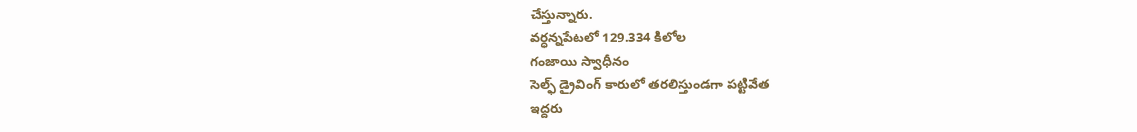చేస్తున్నారు.
వర్ధన్నపేటలో 129.334 కిలోల
గంజాయి స్వాధీనం
సెల్ఫ్ డ్రైవింగ్ కారులో తరలిస్తుండగా పట్టివేత
ఇద్దరు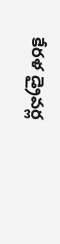కేరళ డ్రైవర్ల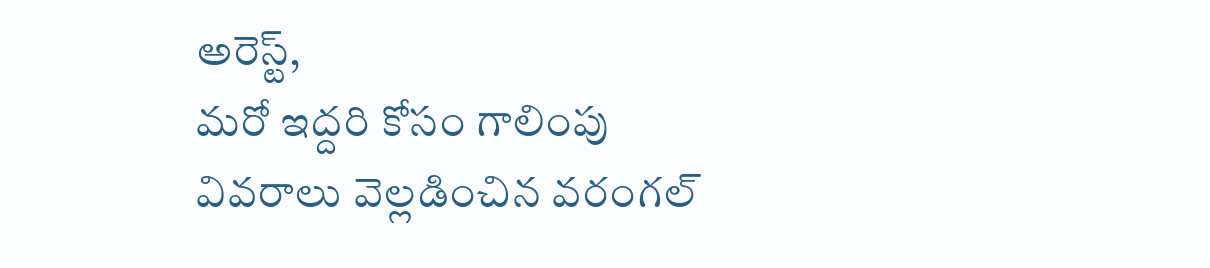అరెస్ట్,
మరో ఇద్దరి కోసం గాలింపు
వివరాలు వెల్లడించిన వరంగల్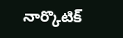నార్కొటిక్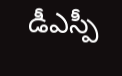డీఎస్పీ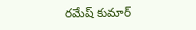రమేష్ కుమార్